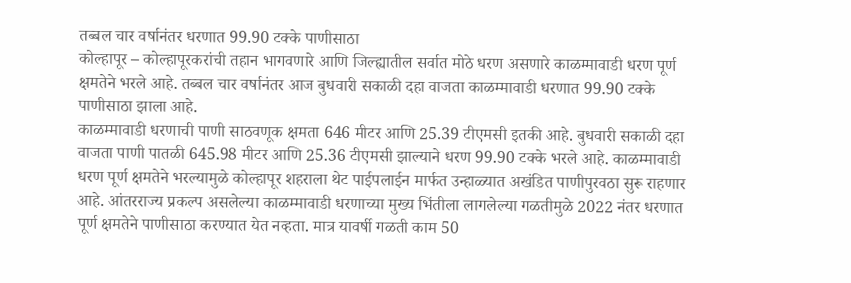तब्बल चार वर्षानंतर धरणात 99.90 टक्के पाणीसाठा
कोल्हापूर – कोल्हापूरकरांची तहान भागवणारे आणि जिल्ह्यातील सर्वात मोठे धरण असणारे काळम्मावाडी धरण पूर्ण क्षमतेने भरले आहे. तब्बल चार वर्षानंतर आज बुधवारी सकाळी दहा वाजता काळम्मावाडी धरणात 99.90 टक्के पाणीसाठा झाला आहे.
काळम्मावाडी धरणाची पाणी साठवणूक क्षमता 646 मीटर आणि 25.39 टीएमसी इतकी आहे. बुधवारी सकाळी दहा वाजता पाणी पातळी 645.98 मीटर आणि 25.36 टीएमसी झाल्याने धरण 99.90 टक्के भरले आहे. काळम्मावाडी धरण पूर्ण क्षमतेने भरल्यामुळे कोल्हापूर शहराला थेट पाईपलाईन मार्फत उन्हाळ्यात अखंडित पाणीपुरवठा सुरू राहणार आहे. आंतरराज्य प्रकल्प असलेल्या काळम्मावाडी धरणाच्या मुख्य भिंतीला लागलेल्या गळतीमुळे 2022 नंतर धरणात पूर्ण क्षमतेने पाणीसाठा करण्यात येत नव्हता. मात्र यावर्षी गळती काम 50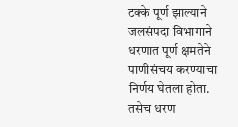टक्के पूर्ण झाल्याने जलसंपदा विभागाने धरणात पूर्ण क्षमतेने पाणीसंचय करण्याचा निर्णय घेतला होता. तसेच धरण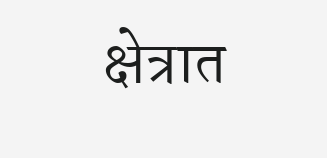क्षेत्रात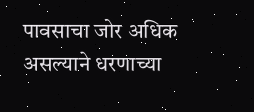पावसाचा जोर अधिक असल्याने धरणाच्या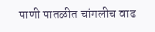पाणी पातळीत चांगलीच वाढ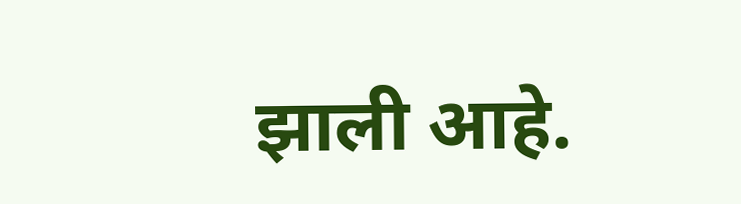झाली आहे.